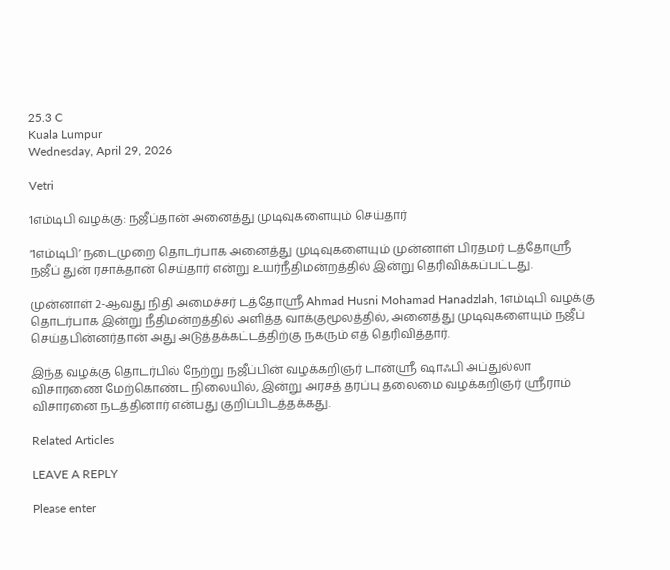25.3 C
Kuala Lumpur
Wednesday, April 29, 2026

Vetri

1எம்டிபி வழக்கு: நஜீப்தான் அனைத்து முடிவுகளையும் செய்தார்

‘1எம்டிபி’ நடைமுறை தொடர்பாக அனைத்து முடிவுகளையும் முன்னாள் பிரதமர் டத்தோஸ்ரீ நஜீப் துன் ரசாக்தான் செய்தார் என்று உயர்நீதிமன்றத்தில் இன்று தெரிவிக்கப்பட்டது.

முன்னாள் 2-ஆவது நிதி அமைச்சர் டத்தோஸ்ரீ Ahmad Husni Mohamad Hanadzlah, 1எம்டிபி வழக்கு தொடர்பாக இன்று நீதிமன்றத்தில் அளித்த வாக்குமூலத்தில், அனைத்து முடிவுகளையும் நஜீப் செய்தபின்னர்தான் அது அடுத்தக்கட்டத்திற்கு நகரும் எத் தெரிவித்தார்.

இந்த வழக்கு தொடர்பில் நேற்று நஜீப்பின் வழக்கறிஞர் டான்ஸ்ரீ ஷாஃபி அப்துல்லா விசாரணை மேற்கொண்ட நிலையில், இன்று அரசத் தரப்பு தலைமை வழக்கறிஞர் ஸ்ரீராம் விசாரனை நடத்தினார் என்பது குறிப்பிடத்தக்கது.

Related Articles

LEAVE A REPLY

Please enter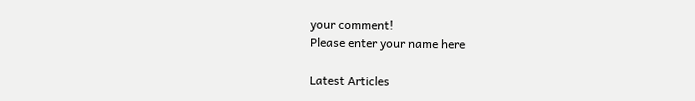your comment!
Please enter your name here

Latest Articles